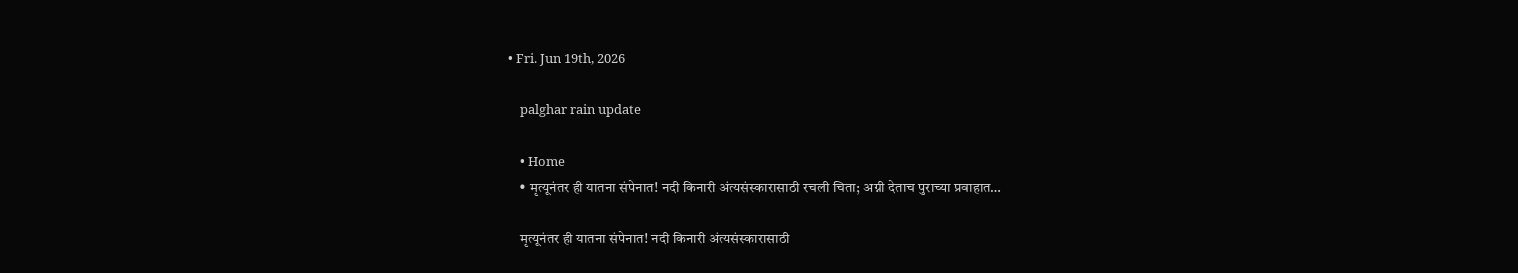• Fri. Jun 19th, 2026

    palghar rain update

    • Home
    • मृत्यूनंतर ही यातना संपेनात! नदी किनारी अंत्यसंस्कारासाठी रचली चिता; अग्नी देताच पुराच्या प्रवाहात…

    मृत्यूनंतर ही यातना संपेनात! नदी किनारी अंत्यसंस्कारासाठी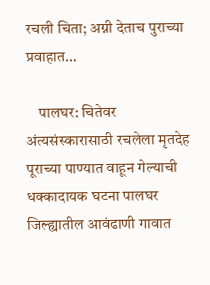रचली चिता; अग्नी देताच पुराच्या प्रवाहात…

    पालघर: चितेवर अंत्यसंस्कारासाठी रचलेला मृतदेह पूराच्या पाण्यात वाहून गेल्याची धक्कादायक घटना पालघर जिल्ह्यातील आवंढाणी गावात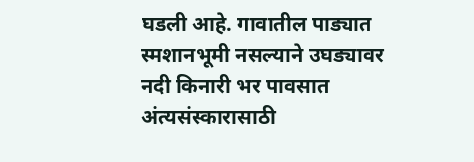घडली आहे. गावातील पाड्यात स्मशानभूमी नसल्याने उघड्यावर नदी किनारी भर पावसात अंत्यसंस्कारासाठी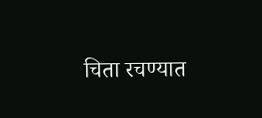चिता रचण्यात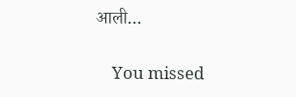आली…

    You missed